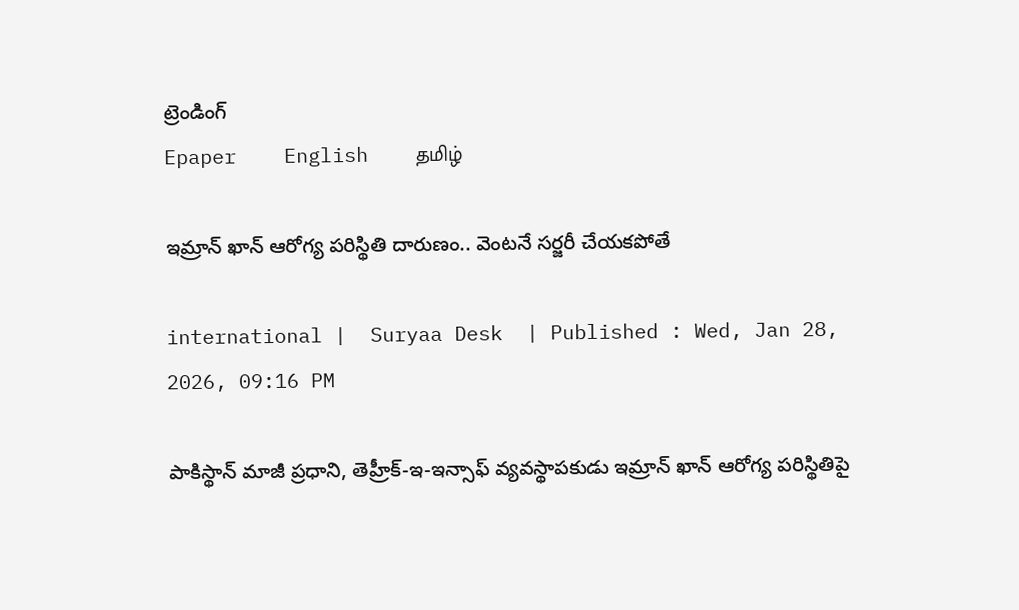ట్రెండింగ్
Epaper    English    தமிழ்

ఇమ్రాన్ ఖాన్ ఆరోగ్య పరిస్థితి దారుణం.. వెంటనే సర్జరీ చేయకపోతే

international |  Suryaa Desk  | Published : Wed, Jan 28, 2026, 09:16 PM

పాకిస్థాన్ మాజీ ప్రధాని, తెహ్రీక్-ఇ-ఇన్సాఫ్ వ్యవస్థాపకుడు ఇమ్రాన్ ఖాన్ ఆరోగ్య పరిస్థితిపై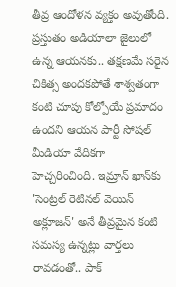తీవ్ర ఆందోళన వ్యక్తం అవుతోంది. ప్రస్తుతం అడియాలా జైలులో ఉన్న ఆయనకు.. తక్షణమే సరైన చికిత్స అందకపోతే శాశ్వతంగా కంటి చూపు కోల్పోయే ప్రమాదం ఉందని ఆయన పార్టీ సోషల్ మీడియా వేదికగా హెచ్చరించింది. ఇమ్రాన్ ఖాన్‌కు 'సెంట్రల్ రెటినల్ వెయిన్ అక్లూజన్' అనే తీవ్రమైన కంటి సమస్య ఉన్నట్లు వార్తలు రావడంతో.. పాక్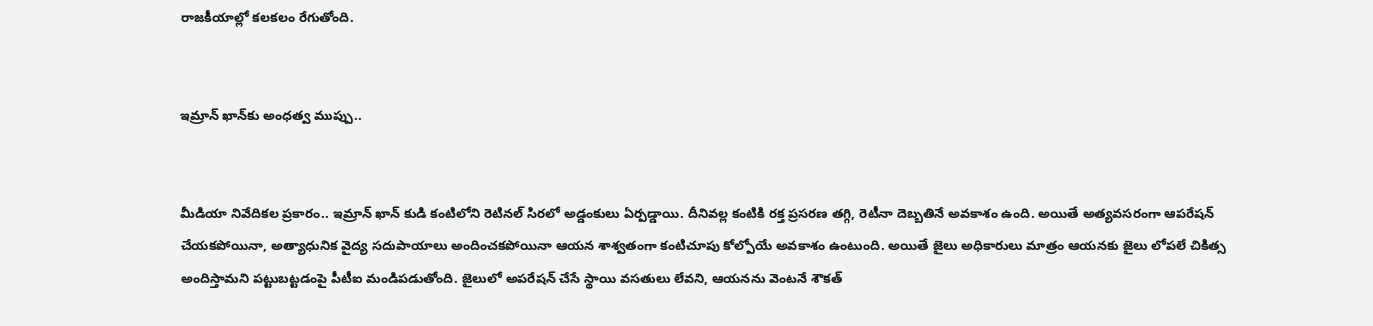రాజకీయాల్లో కలకలం రేగుతోంది.


ఇమ్రాన్ ఖాన్‌కు అంధత్వ ముప్పు..


మీడియా నివేదికల ప్రకారం.. ఇమ్రాన్ ఖాన్ కుడి కంటిలోని రెటినల్ సిరలో అడ్డంకులు ఏర్పడ్డాయి. దీనివల్ల కంటికి రక్త ప్రసరణ తగ్గి, రెటీనా దెబ్బతినే అవకాశం ఉంది. అయితే అత్యవసరంగా ఆపరేషన్ చేయకపోయినా, అత్యాధునిక వైద్య సదుపాయాలు అందించకపోయినా ఆయన శాశ్వతంగా కంటిచూపు కోల్పోయే అవకాశం ఉంటుంది. అయితే జైలు అధికారులు మాత్రం ఆయనకు జైలు లోపలే చికిత్స అందిస్తామని పట్టుబట్టడంపై పీటీఐ మండిపడుతోంది. జైలులో అపరేషన్ చేసే స్థాయి వసతులు లేవని, ఆయనను వెంటనే శౌకత్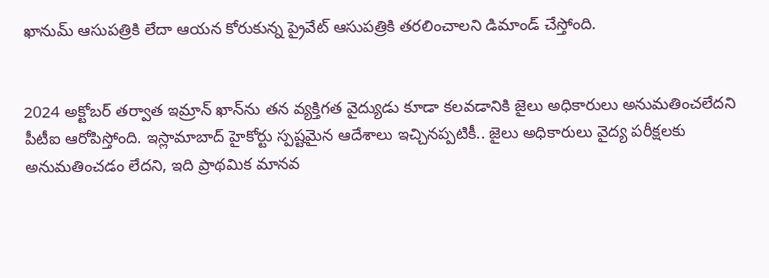ఖానుమ్ ఆసుపత్రికి లేదా ఆయన కోరుకున్న ప్రైవేట్ ఆసుపత్రికి తరలించాలని డిమాండ్ చేస్తోంది.


2024 అక్టోబర్ తర్వాత ఇమ్రాన్ ఖాన్‌ను తన వ్యక్తిగత వైద్యుడు కూడా కలవడానికి జైలు అధికారులు అనుమతించలేదని పీటీఐ ఆరోపిస్తోంది. ఇస్లామాబాద్ హైకోర్టు స్పష్టమైన ఆదేశాలు ఇచ్చినప్పటికీ.. జైలు అధికారులు వైద్య పరీక్షలకు అనుమతించడం లేదని, ఇది ప్రాథమిక మానవ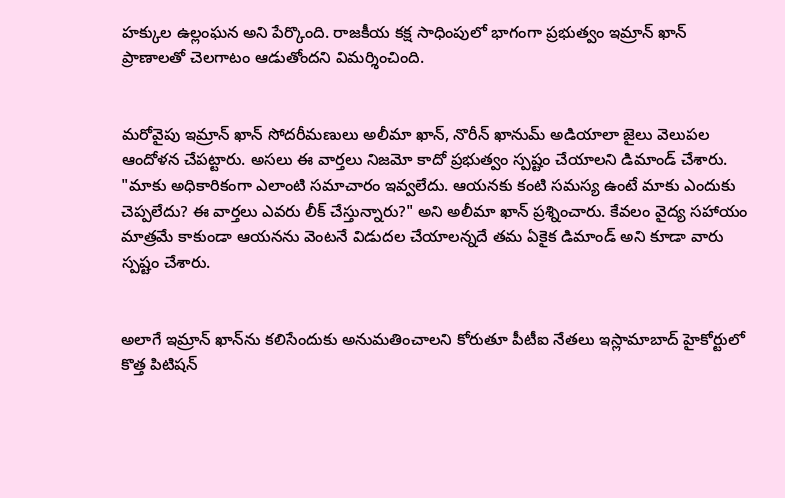హక్కుల ఉల్లంఘన అని పేర్కొంది. రాజకీయ కక్ష సాధింపులో భాగంగా ప్రభుత్వం ఇమ్రాన్ ఖాన్ ప్రాణాలతో చెలగాటం ఆడుతోందని విమర్శించింది.


మరోవైపు ఇమ్రాన్ ఖాన్ సోదరీమణులు అలీమా ఖాన్, నొరీన్ ఖానుమ్ అడియాలా జైలు వెలుపల ఆందోళన చేపట్టారు. అసలు ఈ వార్తలు నిజమో కాదో ప్రభుత్వం స్పష్టం చేయాలని డిమాండ్ చేశారు. "మాకు అధికారికంగా ఎలాంటి సమాచారం ఇవ్వలేదు. ఆయనకు కంటి సమస్య ఉంటే మాకు ఎందుకు చెప్పలేదు? ఈ వార్తలు ఎవరు లీక్ చేస్తున్నారు?" అని అలీమా ఖాన్ ప్రశ్నించారు. కేవలం వైద్య సహాయం మాత్రమే కాకుండా ఆయనను వెంటనే విడుదల చేయాలన్నదే తమ ఏకైక డిమాండ్ అని కూడా వారు స్పష్టం చేశారు.


అలాగే ఇమ్రాన్ ఖాన్‌ను కలిసేందుకు అనుమతించాలని కోరుతూ పీటీఐ నేతలు ఇస్లామాబాద్ హైకోర్టులో కొత్త పిటిషన్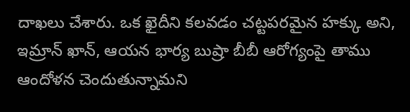దాఖలు చేశారు. ఒక ఖైదీని కలవడం చట్టపరమైన హక్కు అని, ఇమ్రాన్ ఖాన్, ఆయన భార్య బుష్రా బీబీ ఆరోగ్యంపై తాము ఆందోళన చెందుతున్నామని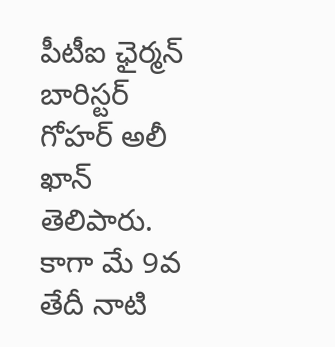పీటీఐ ఛైర్మన్ బారిస్టర్ గోహర్ అలీ ఖాన్ తెలిపారు. కాగా మే 9వ తేదీ నాటి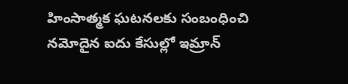హింసాత్మక ఘటనలకు సంబంధించి నమోదైన ఐదు కేసుల్లో ఇమ్రాన్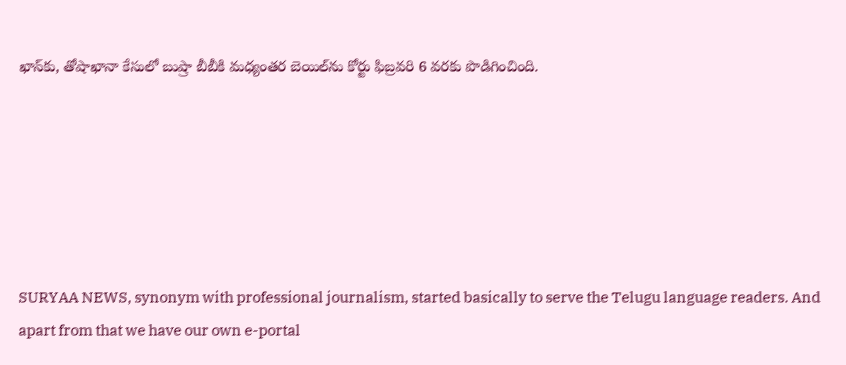ఖాన్‌కు, తోషాఖానా కేసులో బుష్రా బీబీకి మధ్యంతర బెయిల్‌ను కోర్టు ఫిబ్రవరి 6 వరకు పొడిగించింది.






SURYAA NEWS, synonym with professional journalism, started basically to serve the Telugu language readers. And apart from that we have our own e-portal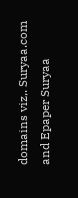domains viz,. Suryaa.com and Epaper Suryaa